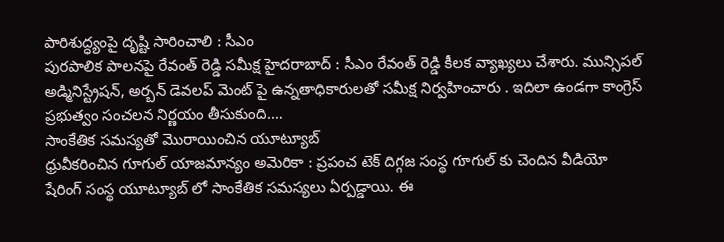పారిశుద్ధ్యంపై దృష్టి సారించాలి : సీఎం
పురపాలిక పాలనపై రేవంత్ రెడ్డి సమీక్ష హైదరాబాద్ : సీఎం రేవంత్ రెడ్డి కీలక వ్యాఖ్యలు చేశారు. మున్సిపల్ అడ్మినిస్ట్రేషన్, అర్బన్ డెవలప్ మెంట్ పై ఉన్నతాధికారులతో సమీక్ష నిర్వహించారు . ఇదిలా ఉండగా కాంగ్రెస్ ప్రభుత్వం సంచలన నిర్ణయం తీసుకుంది.…
సాంకేతిక సమస్యతో మొరాయించిన యూట్యూబ్
ధ్రువీకరించిన గూగుల్ యాజమాన్యం అమెరికా : ప్రపంచ టెక్ దిగ్గజ సంస్థ గూగుల్ కు చెందిన వీడియో షేరింగ్ సంస్థ యూట్యూబ్ లో సాంకేతిక సమస్యలు ఏర్పడ్డాయి. ఈ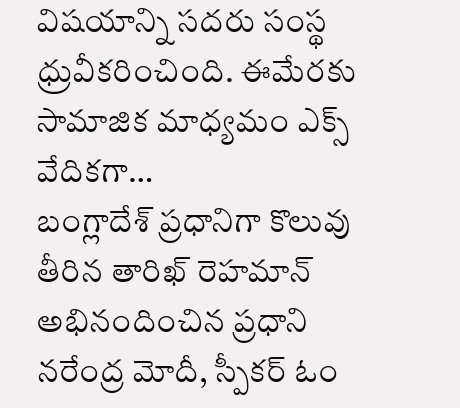విషయాన్ని సదరు సంస్థ ధ్రువీకరించింది. ఈమేరకు సామాజిక మాధ్యమం ఎక్స్ వేదికగా…
బంగ్లాదేశ్ ప్రధానిగా కొలువు తీరిన తారిఖ్ రెహమాన్
అభినందించిన ప్రధాని నరేంద్ర మోదీ, స్పీకర్ ఓం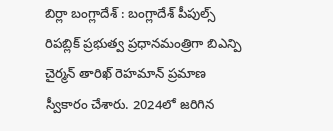బిర్లా బంగ్లాదేశ్ : బంగ్లాదేశ్ పీపుల్స్ రిపబ్లిక్ ప్రభుత్వ ప్రధానమంత్రిగా బిఎన్పి చైర్మన్ తారిఖ్ రెహమాన్ ప్రమాణ స్వీకారం చేశారు. 2024లో జరిగిన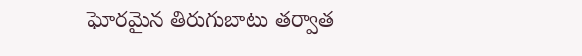ఘోరమైన తిరుగుబాటు తర్వాత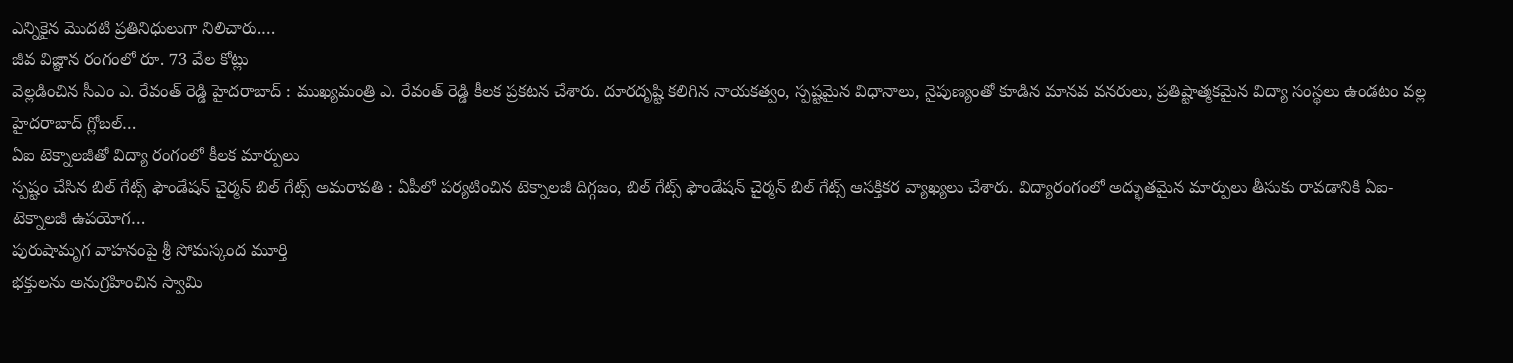ఎన్నికైన మొదటి ప్రతినిధులుగా నిలిచారు.…
జీవ విజ్ఞాన రంగంలో రూ. 73 వేల కోట్లు
వెల్లడించిన సీఎం ఎ. రేవంత్ రెడ్డి హైదరాబాద్ : ముఖ్యమంత్రి ఎ. రేవంత్ రెడ్డి కీలక ప్రకటన చేశారు. దూరదృష్టి కలిగిన నాయకత్వం, స్పష్టమైన విధానాలు, నైపుణ్యంతో కూడిన మానవ వనరులు, ప్రతిష్టాత్మకమైన విద్యా సంస్థలు ఉండటం వల్ల హైదరాబాద్ గ్లోబల్…
ఏఐ టెక్నాలజీతో విద్యా రంగంలో కీలక మార్పులు
స్పష్టం చేసిన బిల్ గేట్స్ ఫౌండేషన్ చైర్మన్ బిల్ గేట్స్ అమరావతి : ఏపీలో పర్యటించిన టెక్నాలజీ దిగ్గజం, బిల్ గేట్స్ ఫౌండేషన్ చైర్మన్ బిల్ గేట్స్ ఆసక్తికర వ్యాఖ్యలు చేశారు. విద్యారంగంలో అద్భుతమైన మార్పులు తీసుకు రావడానికి ఏఐ-టెక్నాలజీ ఉపయోగ…
పురుషామృగ వాహనంపై శ్రీ సోమస్కంద మూర్తి
భక్తులను అనుగ్రహించిన స్వామి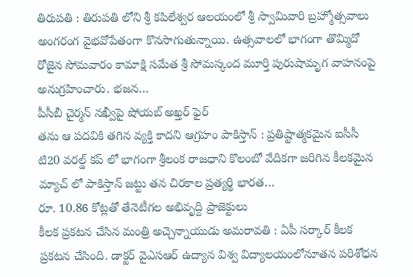తిరుపతి : తిరుపతి లోని శ్రీ కపిలేశ్వర ఆలయంలో శ్రీ స్వామివారి బ్రహ్మోత్సవాలు అంగరంగ వైభవోపేతంగా కొనసాగుతున్నాయి. ఉత్సవాలలో భాగంగా తొమ్మిదో రోజైన సోమవారం కామాక్షి సమేత శ్రీ సోమస్కంద మూర్తి పురుషామృగ వాహనంపై అనుగ్రహించారు. భజన…
పీసీబీ చైర్మన్ నఖ్వీపై షోయబ్ అఖ్తర్ ఫైర్
తను ఆ పదవికి తగిన వ్యక్తి కాదని ఆగ్రహం పాకిస్తాన్ : ప్రతిష్టాత్మకమైన ఐసీసీ టి20 వరల్డ్ కప్ లో భాగంగా శ్రీలంక రాజధాని కొలంబో వేదికగా జరిగిన కీలకమైన మ్యాచ్ లో పాకిస్తాన్ జట్టు తన చిరకాల ప్రత్యర్థి భారత…
రూ. 10.86 కోట్లతో తేనెటీగల అభివృద్ది ప్రాజెక్టులు
కీలక ప్రకటన చేసిన మంత్రి అచ్చెన్నాయుడు అమరావతి : ఏపీ సర్కార్ కీలక ప్రకటన చేసింది. డాక్టర్ వైఎసఆర్ ఉద్యాన విశ్వ విద్యాలయంలోనూతన పరిశోధన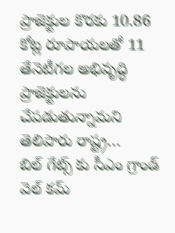ప్రాజెక్టుల కొరకు 10.86 కోట్ల రూపాయలతో 11 తేనెటీగల అభివృద్ధి ప్రాజెక్టులను చేపడుతున్నామని తెలిపారు రాష్ట్ర…
బిల్ గేట్స్ కు సీఎం గ్రాండ్ వెల్ కమ్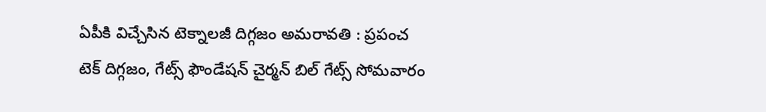ఏపీకి విచ్చేసిన టెక్నాలజీ దిగ్గజం అమరావతి : ప్రపంచ టెక్ దిగ్గజం, గేట్స్ ఫౌండేషన్ చైర్మన్ బిల్ గేట్స్ సోమవారం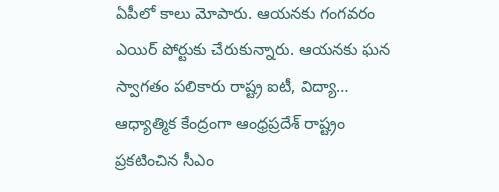ఏపీలో కాలు మోపారు. ఆయనకు గంగవరం ఎయిర్ పోర్టుకు చేరుకున్నారు. ఆయనకు ఘన స్వాగతం పలికారు రాష్ట్ర ఐటీ, విద్యా…
ఆధ్యాత్మిక కేంద్రంగా ఆంధ్రప్రదేశ్ రాష్ట్రం
ప్రకటించిన సీఎం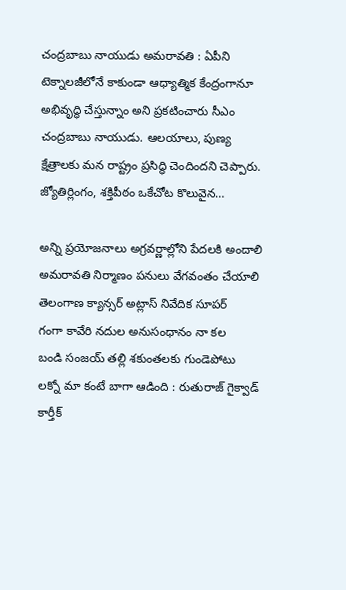చంద్రబాబు నాయుడు అమరావతి : ఏపీని టెక్నాలజీలోనే కాకుండా ఆధ్యాత్మిక కేంద్రంగానూ అభివృద్ధి చేస్తున్నాం అని ప్రకటించారు సీఎం చంద్రబాబు నాయుడు. ఆలయాలు, పుణ్య క్షేత్రాలకు మన రాష్ట్రం ప్రసిద్ధి చెందిందని చెప్పారు. జ్యోతిర్లింగం, శక్తిపీఠం ఒకేచోట కొలువైన…

అన్ని ప్రయోజనాలు అగ్రవర్ణాల్లోని పేదలకి అందాలి
అమరావతి నిర్మాణం పనులు వేగవంతం చేయాలి
తెలంగాణ క్యాన్సర్ అట్లాస్ నివేదిక సూపర్
గంగా కావేరి నదుల అనుసంధానం నా కల
బండి సంజయ్ తల్లి శకుంతలకు గుండెపోటు
లక్నో మా కంటే బాగా ఆడింది : రుతురాజ్ గైక్వాడ్
కార్తీక్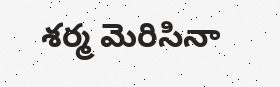శర్మ మెరిసినా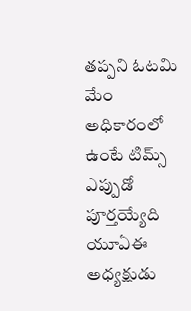తప్పని ఓటమి
మేం అధికారంలో ఉంటే టిమ్స్ ఎప్పుడో పూర్తయ్యేది
యూఏఈ అధ్యక్షుడు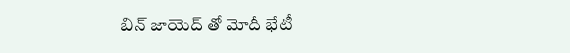బిన్ జాయెద్ తో మోదీ భేటీ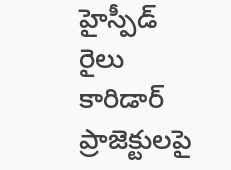హైస్పీడ్ రైలు కారిడార్ ప్రాజెక్టులపై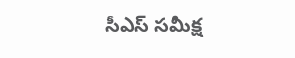సీఎస్ సమీక్ష